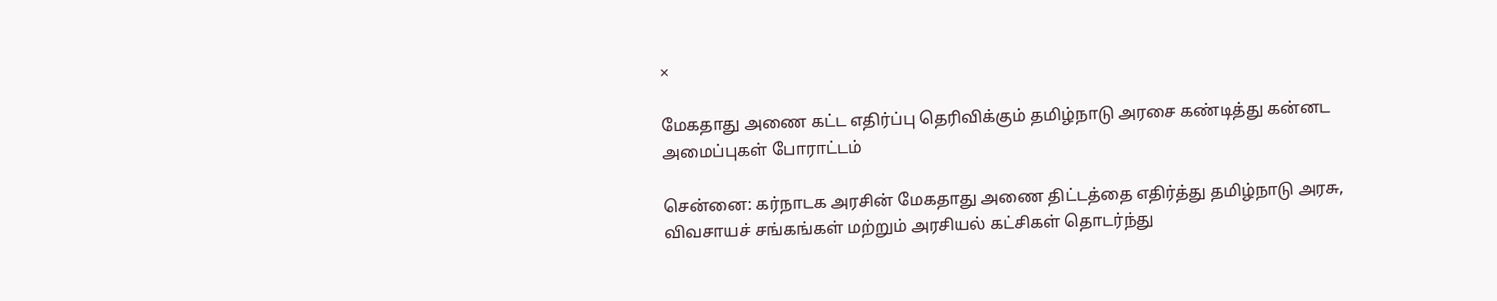×

மேகதாது அணை கட்ட எதிர்ப்பு தெரிவிக்கும் தமிழ்நாடு அரசை கண்டித்து கன்னட அமைப்புகள் போராட்டம்

சென்னை: கர்நாடக அரசின் மேகதாது அணை திட்டத்தை எதிர்த்து தமிழ்நாடு அரசு, விவசாயச் சங்கங்கள் மற்றும் அரசியல் கட்சிகள் தொடர்ந்து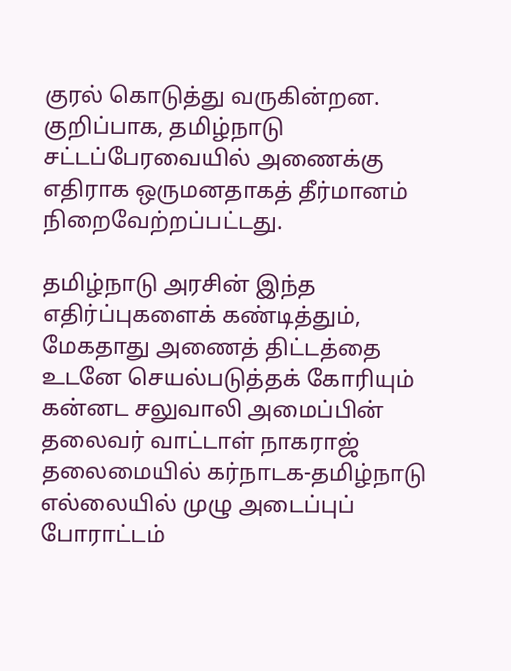குரல் கொடுத்து வருகின்றன. குறிப்பாக, தமிழ்நாடு சட்டப்பேரவையில் அணைக்கு எதிராக ஒருமனதாகத் தீர்மானம் நிறைவேற்றப்பட்டது.

தமிழ்நாடு அரசின் இந்த எதிர்ப்புகளைக் கண்டித்தும், மேகதாது அணைத் திட்டத்தை உடனே செயல்படுத்தக் கோரியும் கன்னட சலுவாலி அமைப்பின் தலைவர் வாட்டாள் நாகராஜ் தலைமையில் கர்நாடக-தமிழ்நாடு எல்லையில் முழு அடைப்புப் போராட்டம்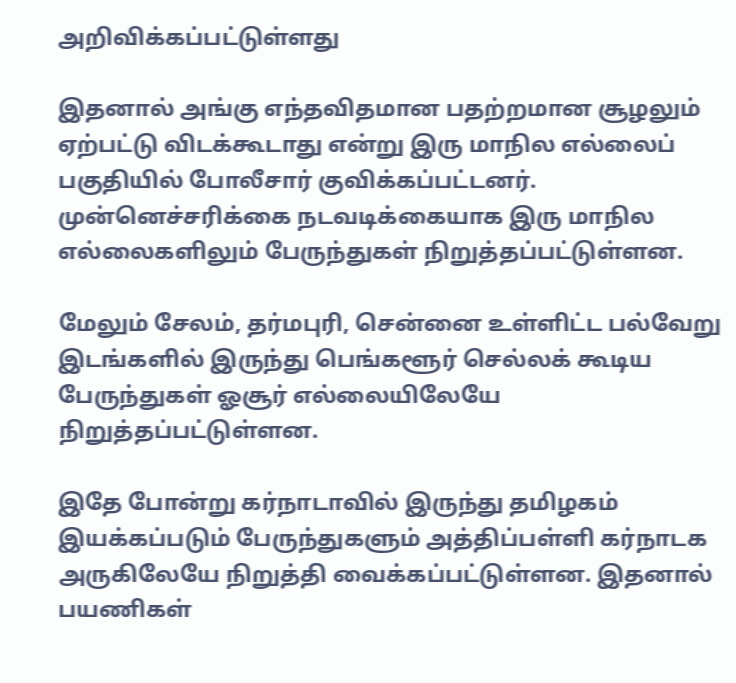அறிவிக்கப்பட்டுள்ளது

இதனால் அங்கு எந்தவிதமான பதற்றமான சூழலும் ஏற்பட்டு விடக்கூடாது என்று இரு மாநில எல்லைப் பகுதியில் போலீசார் குவிக்கப்பட்டனர். முன்னெச்சரிக்கை நடவடிக்கையாக இரு மாநில எல்லைகளிலும் பேருந்துகள் நிறுத்தப்பட்டுள்ளன.

மேலும் சேலம், தர்மபுரி, சென்னை உள்ளிட்ட பல்வேறு இடங்களில் இருந்து பெங்களூர் செல்லக் கூடிய பேருந்துகள் ஓசூர் எல்லையிலேயே நிறுத்தப்பட்டுள்ளன.

இதே போன்று கர்நாடாவில் இருந்து தமிழகம் இயக்கப்படும் பேருந்துகளும் அத்திப்பள்ளி கர்நாடக அருகிலேயே நிறுத்தி வைக்கப்பட்டுள்ளன. இதனால் பயணிகள்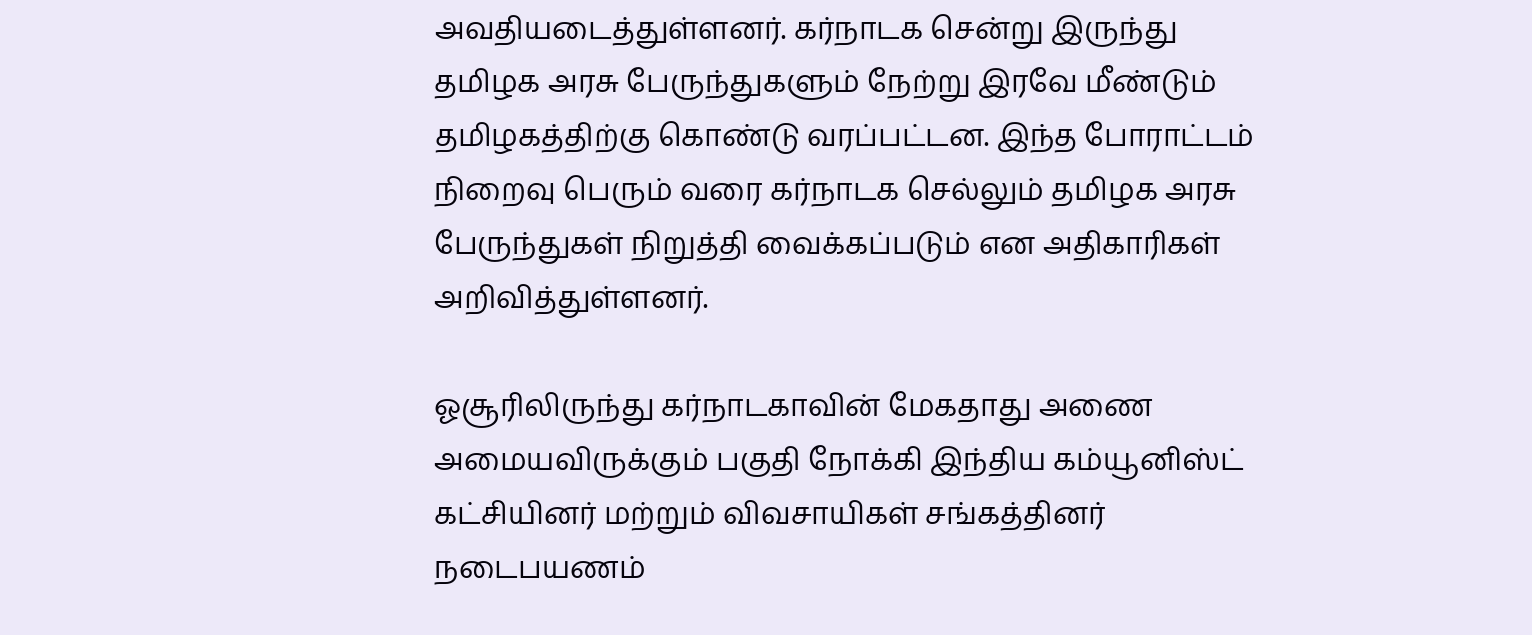அவதியடைத்துள்ளனர். கர்நாடக சென்று இருந்து தமிழக அரசு பேருந்துகளும் நேற்று இரவே மீண்டும் தமிழகத்திற்கு கொண்டு வரப்பட்டன. இந்த போராட்டம் நிறைவு பெரும் வரை கர்நாடக செல்லும் தமிழக அரசு பேருந்துகள் நிறுத்தி வைக்கப்படும் என அதிகாரிகள் அறிவித்துள்ளனர்.

ஓசூரிலிருந்து கர்நாடகாவின் மேகதாது அணை அமையவிருக்கும் பகுதி நோக்கி இந்திய கம்யூனிஸ்ட் கட்சியினர் மற்றும் விவசாயிகள் சங்கத்தினர் நடைபயணம்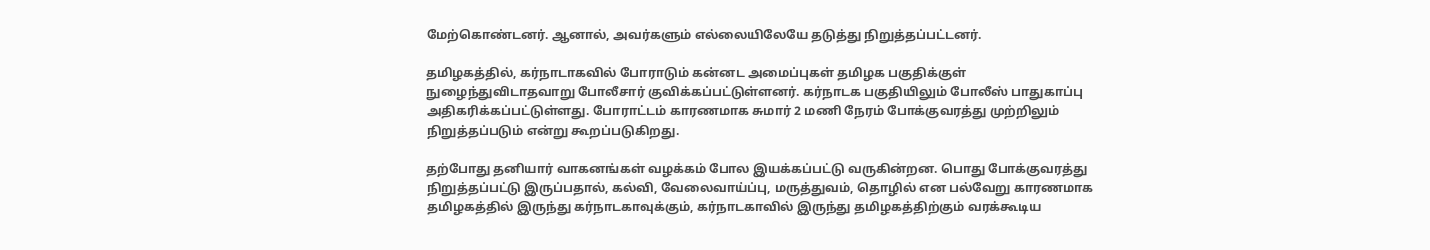மேற்கொண்டனர். ஆனால், அவர்களும் எல்லையிலேயே தடுத்து நிறுத்தப்பட்டனர்.

தமிழகத்தில், கர்நாடாகவில் போராடும் கன்னட அமைப்புகள் தமிழக பகுதிக்குள் நுழைந்துவிடாதவாறு போலீசார் குவிக்கப்பட்டுள்ளனர். கர்நாடக பகுதியிலும் போலீஸ் பாதுகாப்பு அதிகரிக்கப்பட்டுள்ளது. போராட்டம் காரணமாக சுமார் 2 மணி நேரம் போக்குவரத்து முற்றிலும் நிறுத்தப்படும் என்று கூறப்படுகிறது.

தற்போது தனியார் வாகனங்கள் வழக்கம் போல இயக்கப்பட்டு வருகின்றன. பொது போக்குவரத்து நிறுத்தப்பட்டு இருப்பதால், கல்வி, வேலைவாய்ப்பு, மருத்துவம், தொழில் என பல்வேறு காரணமாக தமிழகத்தில் இருந்து கர்நாடகாவுக்கும், கர்நாடகாவில் இருந்து தமிழகத்திற்கும் வரக்கூடிய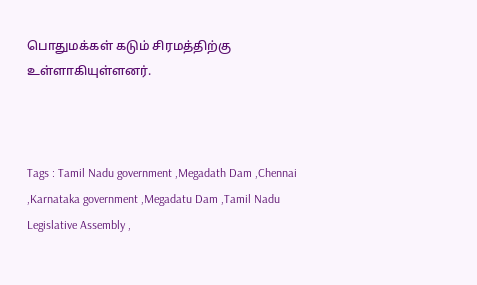பொதுமக்கள் கடும் சிரமத்திற்கு உள்ளாகியுள்ளனர்.



Tags : Tamil Nadu government ,Megadath Dam ,Chennai ,Karnataka government ,Megadatu Dam ,Tamil Nadu Legislative Assembly ,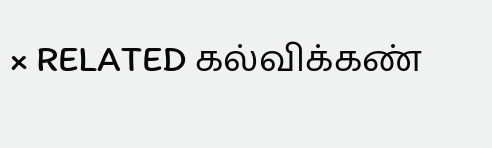× RELATED கல்விக்கண்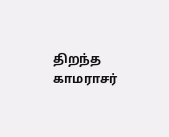திறந்த காமராசர்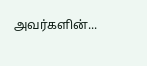அவர்களின்...